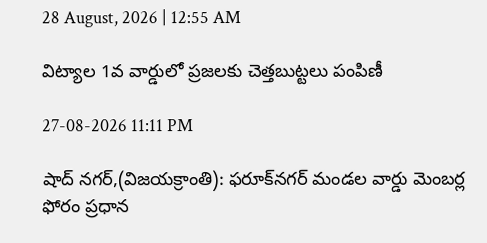28 August, 2026 | 12:55 AM

విట్యాల 1వ వార్డులో ప్రజలకు చెత్తబుట్టలు పంపిణీ

27-08-2026 11:11 PM

షాద్ నగర్,(విజయక్రాంతి): ఫరూక్‌నగర్ మండల వార్డు మెంబర్ల ఫోరం ప్రధాన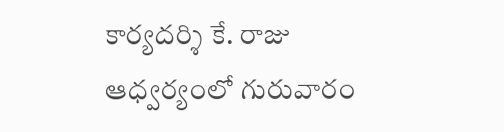కార్యదర్శి కే. రాజు  ఆధ్వర్యంలో గురువారం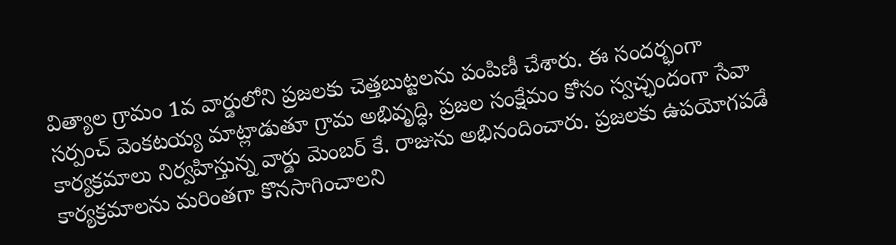విత్యాల గ్రామం 1వ వార్డులోని ప్రజలకు చెత్తబుట్టలను పంపిణీ చేశారు. ఈ సందర్భంగా సర్పంచ్ వెంకటయ్య మాట్లాడుతూ గ్రామ అభివృద్ధి, ప్రజల సంక్షేమం కోసం స్వచ్ఛందంగా సేవా కార్యక్రమాలు నిర్వహిస్తున్న వార్డు మెంబర్ కే. రాజును అభినందించారు. ప్రజలకు ఉపయోగపడే కార్యక్రమాలను మరింతగా కొనసాగించాలని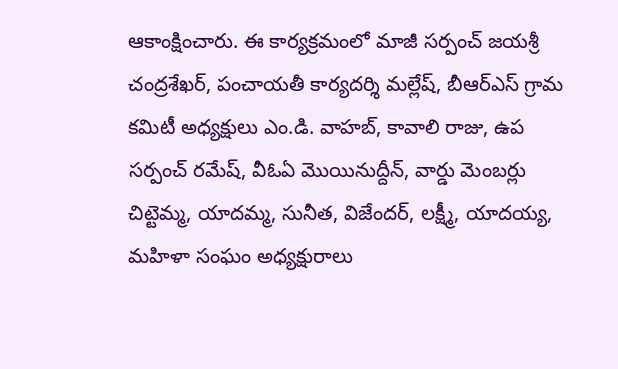ఆకాంక్షించారు. ఈ కార్యక్రమంలో మాజీ సర్పంచ్ జయశ్రీ చంద్రశేఖర్, పంచాయతీ కార్యదర్శి మల్లేష్, బీఆర్‌ఎస్ గ్రామ కమిటీ అధ్యక్షులు ఎం.డి. వాహబ్, కావాలి రాజు, ఉప సర్పంచ్ రమేష్, వీఓఏ మొయినుద్దీన్, వార్డు మెంబర్లు చిట్టెమ్మ, యాదమ్మ, సునీత, విజేందర్, లక్ష్మీ, యాదయ్య, మహిళా సంఘం అధ్యక్షురాలు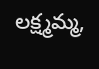లక్ష్మమ్మ,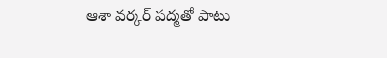ఆశా వర్కర్ పద్మతో పాటు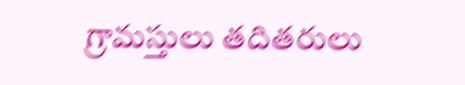గ్రామస్తులు తదితరులు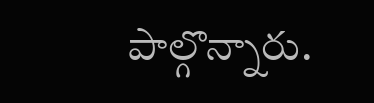పాల్గొన్నారు.